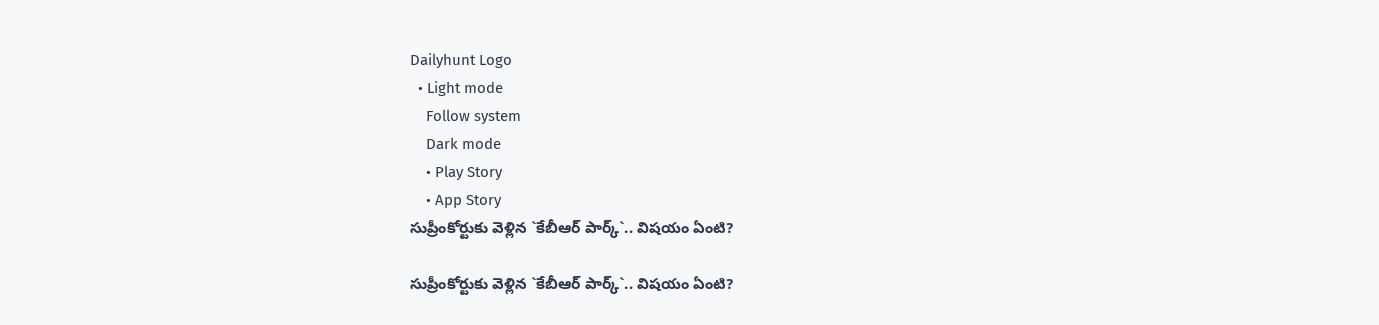Dailyhunt Logo
  • Light mode
    Follow system
    Dark mode
    • Play Story
    • App Story
సుప్రీంకోర్టుకు వెళ్లిన `కేబీఆర్ పార్క్‌`.. విషయం ఏంటి?

సుప్రీంకోర్టుకు వెళ్లిన `కేబీఆర్ పార్క్‌`.. విషయం ఏంటి?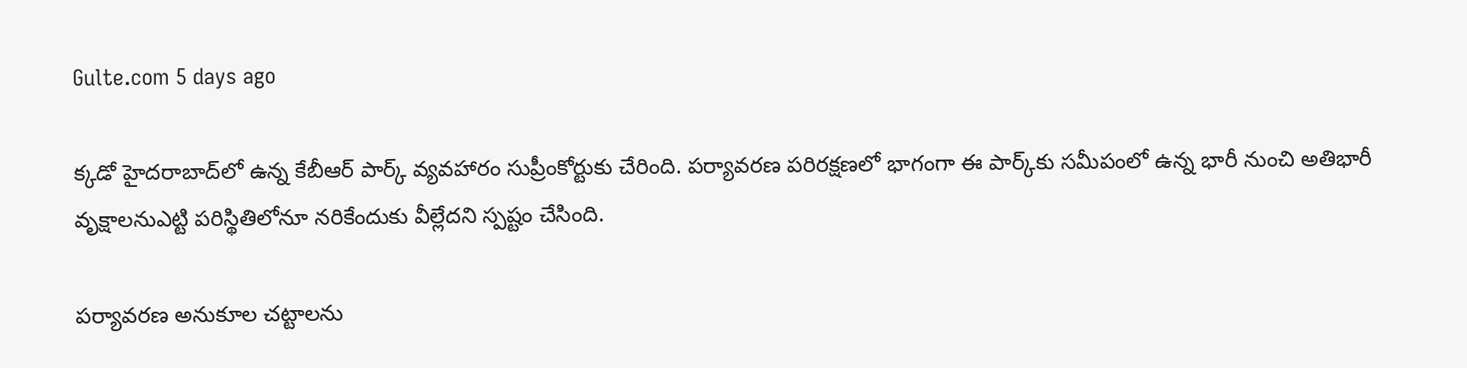Gulte.com 5 days ago

క్కడో హైదరాబాద్‌లో ఉన్న కేబీఆర్ పార్క్ వ్యవహారం సుప్రీంకోర్టుకు చేరింది. పర్యావరణ పరిరక్షణలో భాగంగా ఈ పార్క్‌కు సమీపంలో ఉన్న భారీ నుంచి అతిభారీ వృక్షాలనుఎట్టి పరిస్థితిలోనూ నరికేందుకు వీల్లేదని స్పష్టం చేసింది.

పర్యావరణ అనుకూల చట్టాలను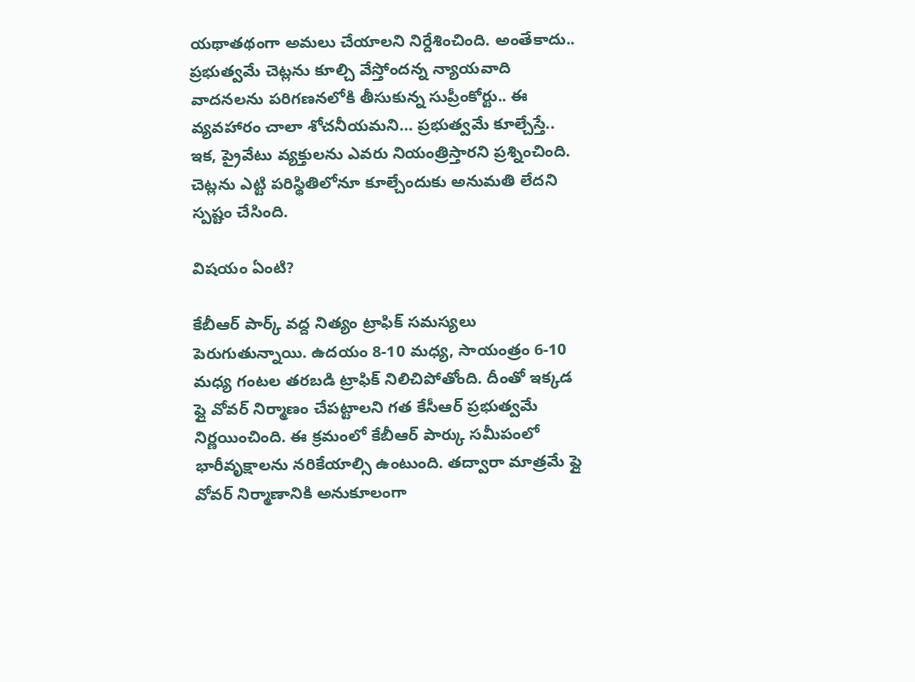యథాతథంగా అమలు చేయాలని నిర్దేశించింది. అంతేకాదు.. ప్రభుత్వమే చెట్లను కూల్చి వేస్తోందన్న న్యాయవాది వాదనలను పరిగణనలోకి తీసుకున్న సుప్రీంకోర్టు.. ఈ వ్యవహారం చాలా శోచనీయమని… ప్రభుత్వమే కూల్చేస్తే.. ఇక, ప్రైవేటు వ్యక్తులను ఎవరు నియంత్రిస్తారని ప్రశ్నించింది. చెట్లను ఎట్టి పరిస్థితిలోనూ కూల్చేందుకు అనుమతి లేదని స్పష్టం చేసింది.

విషయం ఏంటి?

కేబీఆర్ పార్క్ వద్ద నిత్యం ట్రాఫిక్ సమస్యలు పెరుగుతున్నాయి. ఉదయం 8-10 మధ్య, సాయంత్రం 6-10 మధ్య గంటల తరబడి ట్రాఫిక్ నిలిచిపోతోంది. దీంతో ఇక్కడ ఫ్లై వోవర్ నిర్మాణం చేపట్టాలని గత కేసీఆర్ ప్రభుత్వమే నిర్ణయించింది. ఈ క్రమంలో కేబీఆర్ పార్కు సమీపంలో భారీవృక్షాలను నరికేయాల్సి ఉంటుంది. తద్వారా మాత్రమే ఫ్లై వోవర్ నిర్మాణానికి అనుకూలంగా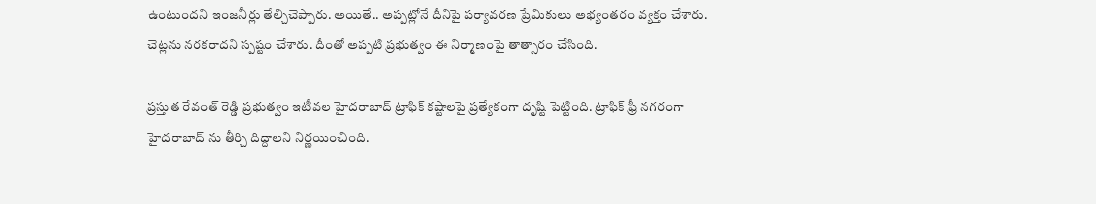ఉంటుందని ఇంజనీర్లు తేల్చిచెప్పారు. అయితే.. అప్పట్లోనే దీనిపై పర్యావరణ ప్రేమికులు అభ్యంతరం వ్యక్తం చేశారు. చెట్లను నరకరాదని స్పష్టం చేశారు. దీంతో అప్పటి ప్రభుత్వం ఈ నిర్మాణంపై తాత్సారం చేసింది.

ప్రస్తుత రేవంత్ రెడ్డి ప్రభుత్వం ఇటీవల హైదరాబాద్ ట్రాఫిక్ కష్టాలపై ప్రత్యేకంగా దృష్టి పెట్టింది. ట్రాఫిక్ ఫ్రీ నగరంగా హైదరాబాద్ ను తీర్చి దిద్దాలని నిర్ణయించింది.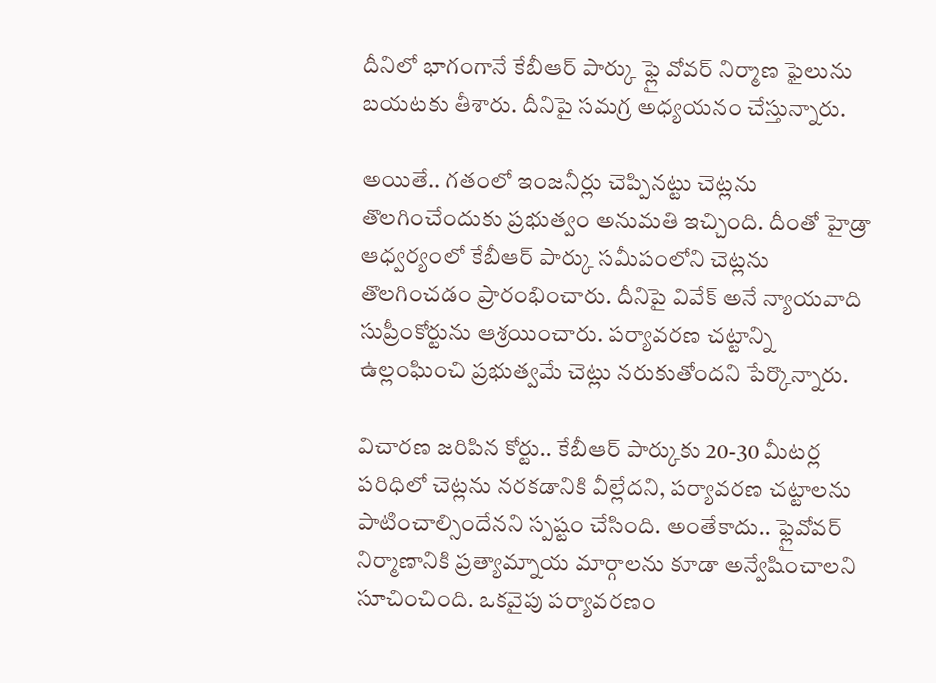దీనిలో భాగంగానే కేబీఆర్ పార్కు ఫ్లై వోవర్ నిర్మాణ ఫైలును బయటకు తీశారు. దీనిపై సమగ్ర అధ్యయనం చేస్తున్నారు.

అయితే.. గతంలో ఇంజనీర్లు చెప్పినట్టు చెట్లను తొలగించేందుకు ప్రభుత్వం అనుమతి ఇచ్చింది. దీంతో హైడ్రా ఆధ్వర్యంలో కేబీఆర్ పార్కు సమీపంలోని చెట్లను తొలగించడం ప్రారంభించారు. దీనిపై వివేక్ అనే న్యాయవాది సుప్రీంకోర్టును ఆశ్రయించారు. పర్యావరణ చట్టాన్ని ఉల్లంఘించి ప్రభుత్వమే చెట్లు నరుకుతోందని పేర్కొన్నారు.

విచారణ జరిపిన కోర్టు.. కేబీఆర్ పార్కుకు 20-30 మీటర్ల పరిధిలో చెట్లను నరకడానికి వీల్లేదని, పర్యావరణ చట్టాలను పాటించాల్సిందేనని స్పష్టం చేసింది. అంతేకాదు.. ఫ్లైవోవర్ నిర్మాణానికి ప్రత్యామ్నాయ మార్గాలను కూడా అన్వేషించాలని సూచించింది. ఒకవైపు పర్యావరణం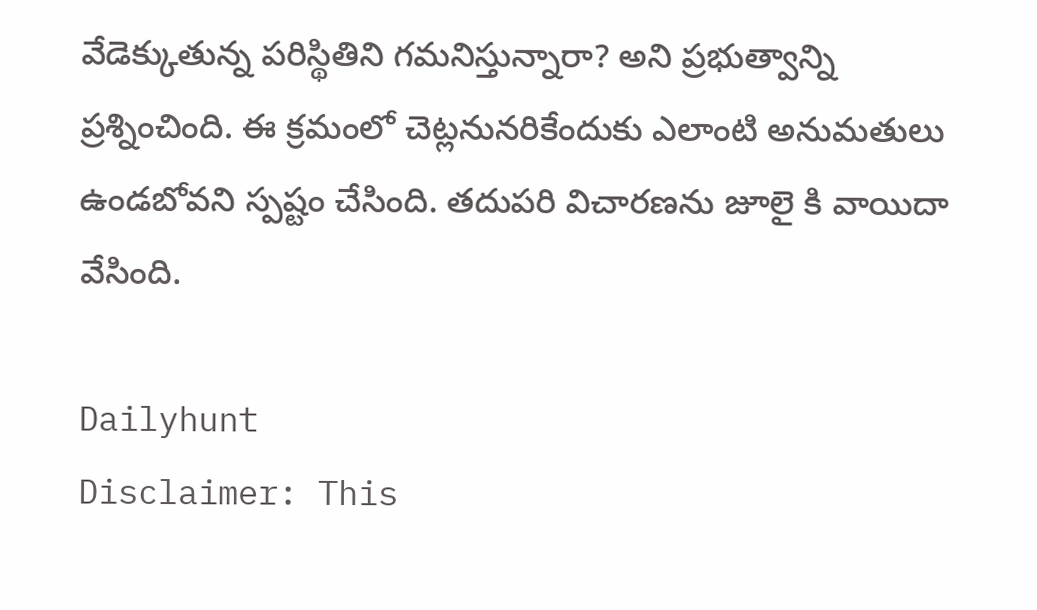వేడెక్కుతున్న పరిస్థితిని గమనిస్తున్నారా? అని ప్రభుత్వాన్ని ప్రశ్నించింది. ఈ క్రమంలో చెట్లనునరికేందుకు ఎలాంటి అనుమతులు ఉండబోవని స్పష్టం చేసింది. తదుపరి విచారణను జూలై కి వాయిదా వేసింది.

Dailyhunt
Disclaimer: This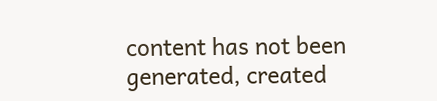content has not been generated, created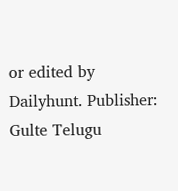or edited by Dailyhunt. Publisher: Gulte Telugu